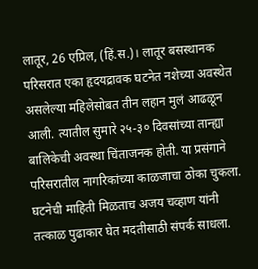लातूर, 26 एप्रिल, (हिं.स.)। लातूर बसस्थानक परिसरात एका हृदयद्रावक घटनेत नशेच्या अवस्थेत असलेल्या महिलेसोबत तीन लहान मुलं आढळून आली. त्यातील सुमारे २५-३० दिवसांच्या तान्ह्या बालिकेची अवस्था चिंताजनक होती. या प्रसंगाने परिसरातील नागरिकांच्या काळजाचा ठोका चुकला.
घटनेची माहिती मिळताच अजय चव्हाण यांनी तत्काळ पुढाकार घेत मदतीसाठी संपर्क साधला.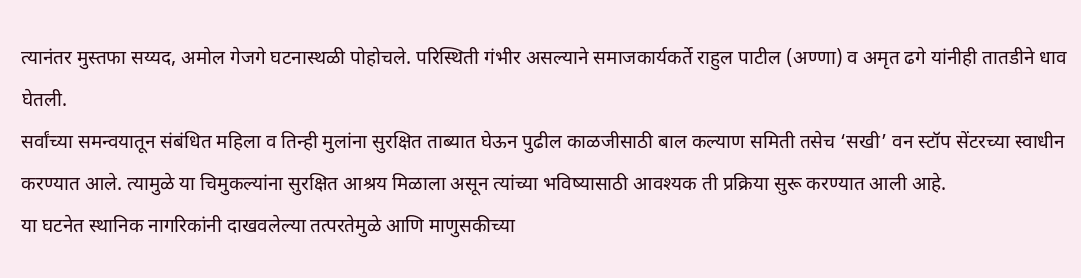त्यानंतर मुस्तफा सय्यद, अमोल गेजगे घटनास्थळी पोहोचले. परिस्थिती गंभीर असल्याने समाजकार्यकर्ते राहुल पाटील (अण्णा) व अमृत ढगे यांनीही तातडीने धाव घेतली.
सर्वांच्या समन्वयातून संबंधित महिला व तिन्ही मुलांना सुरक्षित ताब्यात घेऊन पुढील काळजीसाठी बाल कल्याण समिती तसेच ‘सखी’ वन स्टॉप सेंटरच्या स्वाधीन करण्यात आले. त्यामुळे या चिमुकल्यांना सुरक्षित आश्रय मिळाला असून त्यांच्या भविष्यासाठी आवश्यक ती प्रक्रिया सुरू करण्यात आली आहे.
या घटनेत स्थानिक नागरिकांनी दाखवलेल्या तत्परतेमुळे आणि माणुसकीच्या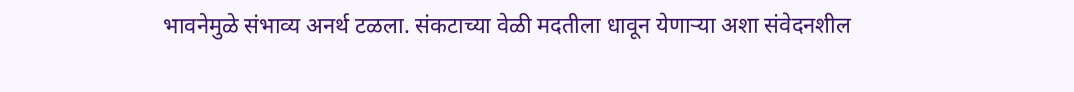भावनेमुळे संभाव्य अनर्थ टळला. संकटाच्या वेळी मदतीला धावून येणाऱ्या अशा संवेदनशील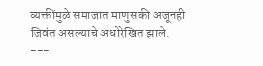व्यक्तींमुळे समाजात माणुसकी अजूनही जिवंत असल्याचे अधोरेखित झाले.
---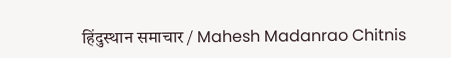हिंदुस्थान समाचार / Mahesh Madanrao Chitnis